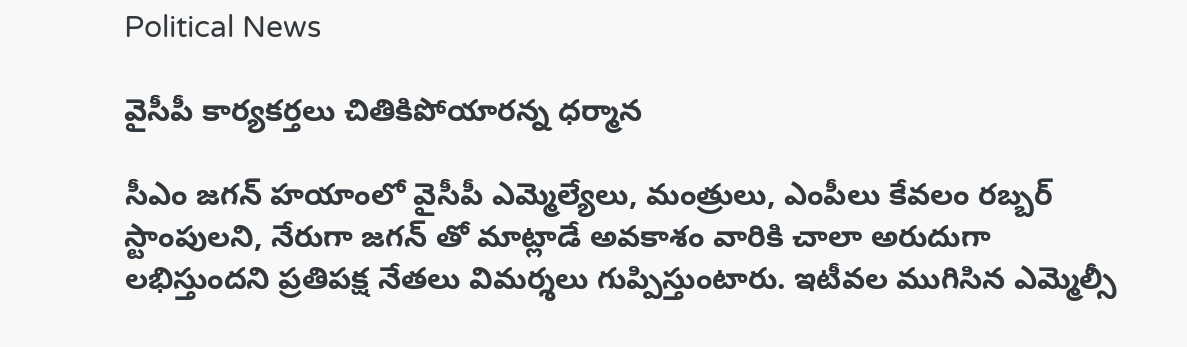Political News

వైసీపీ కార్యకర్తలు చితికిపోయారన్న ధర్మాన

సీఎం జగన్ హయాంలో వైసీపీ ఎమ్మెల్యేలు, మంత్రులు, ఎంపీలు కేవలం రబ్బర్ స్టాంపులని, నేరుగా జగన్ తో మాట్లాడే అవకాశం వారికి చాలా అరుదుగా లభిస్తుందని ప్రతిపక్ష నేతలు విమర్శలు గుప్పిస్తుంటారు. ఇటీవల ముగిసిన ఎమ్మెల్సీ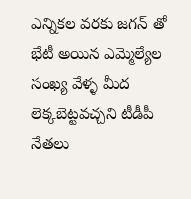ఎన్నికల వరకు జగన్ తో భేటీ అయిన ఎమ్మెల్యేల సంఖ్య వేళ్ళ మీద లెక్కబెట్టవచ్చని టీడీపీ నేతలు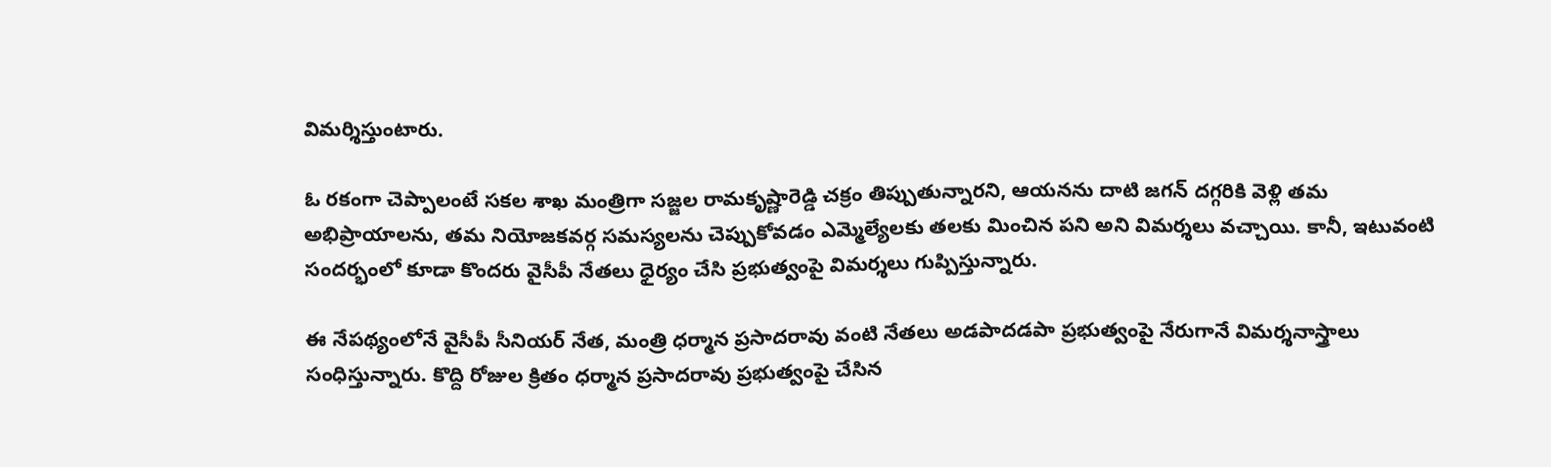విమర్శిస్తుంటారు.

ఓ రకంగా చెప్పాలంటే సకల శాఖ మంత్రిగా సజ్జల రామకృష్ణారెడ్డి చక్రం తిప్పుతున్నారని, ఆయనను దాటి జగన్ దగ్గరికి వెళ్లి తమ అభిప్రాయాలను, తమ నియోజకవర్గ సమస్యలను చెప్పుకోవడం ఎమ్మెల్యేలకు తలకు మించిన పని అని విమర్శలు వచ్చాయి. కానీ, ఇటువంటి సందర్భంలో కూడా కొందరు వైసీపీ నేతలు ధైర్యం చేసి ప్రభుత్వంపై విమర్శలు గుప్పిస్తున్నారు.

ఈ నేపథ్యంలోనే వైసీపీ సీనియర్ నేత, మంత్రి ధర్మాన ప్రసాదరావు వంటి నేతలు అడపాదడపా ప్రభుత్వంపై నేరుగానే విమర్శనాస్త్రాలు సంధిస్తున్నారు. కొద్ది రోజుల క్రితం ధర్మాన ప్రసాదరావు ప్రభుత్వంపై చేసిన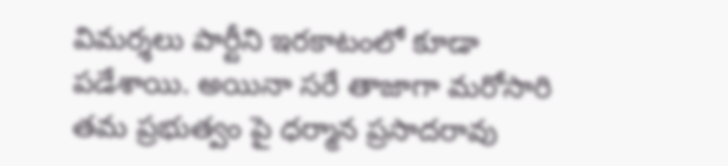విమర్శలు పార్టీని ఇరకాటంలో కూడా పడేశాయి. అయినా సరే తాజాగా మరోసారి తమ ప్రభుత్వం పై ధర్మాన ప్రసాదరావు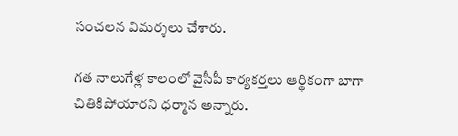సంచలన విమర్శలు చేశారు.

గత నాలుగేళ్ల కాలంలో వైసీపీ కార్యకర్తలు ఆర్థికంగా బాగా చితికిపోయారని ధర్మాన అన్నారు.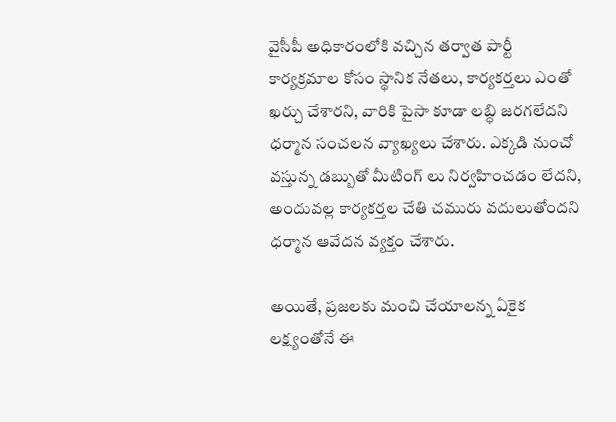వైసీపీ అధికారంలోకి వచ్చిన తర్వాత పార్టీ కార్యక్రమాల కోసం స్థానిక నేతలు, కార్యకర్తలు ఎంతో ఖర్చు చేశారని, వారికి పైసా కూడా లబ్ధి జరగలేదని ధర్మాన సంచలన వ్యాఖ్యలు చేశారు. ఎక్కడి నుంచో వస్తున్న డబ్బుతో మీటింగ్ లు నిర్వహించడం లేదని, అందువల్ల కార్యకర్తల చేతి చమురు వదులుతోందని ధర్మాన ఆవేదన వ్యక్తం చేశారు.

అయితే, ప్రజలకు మంచి చేయాలన్న ఏకైక లక్ష్యంతోనే ఈ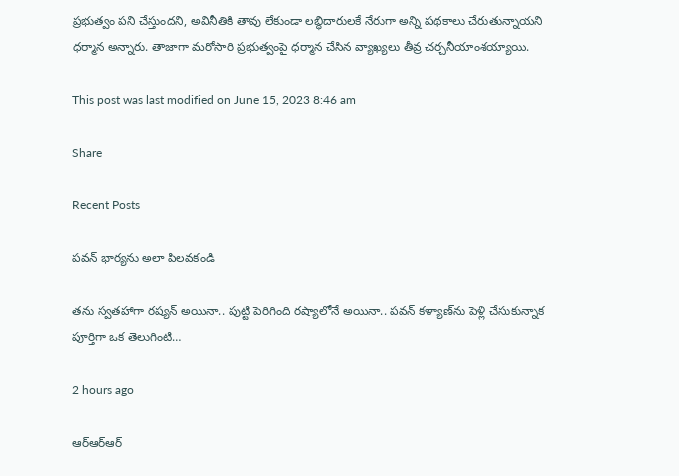ప్రభుత్వం పని చేస్తుందని, అవినీతికి తావు లేకుండా లబ్ధిదారులకే నేరుగా అన్ని పథకాలు చేరుతున్నాయని ధర్మాన అన్నారు. తాజాగా మరోసారి ప్రభుత్వంపై ధర్మాన చేసిన వ్యాఖ్యలు తీవ్ర చర్చనీయాంశయ్యాయి.

This post was last modified on June 15, 2023 8:46 am

Share

Recent Posts

పవన్ భార్యను అలా పిలవకండి

త‌ను స్వ‌త‌హాగా ర‌ష్య‌న్ అయినా.. పుట్టి పెరిగింది ర‌ష్యాలోనే అయినా.. ప‌వ‌న్ క‌ళ్యాణ్‌ను పెళ్లి చేసుకున్నాక పూర్తిగా ఒక తెలుగింటి…

2 hours ago

ఆర్ఆర్ఆర్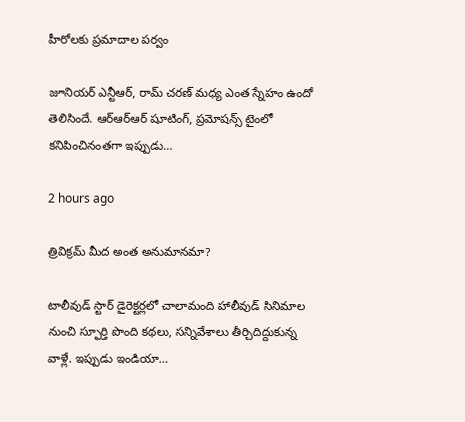హీరోలకు ప్రమాదాల పర్వం

జూనియర్ ఎన్టీఆర్, రామ్ చరణ్ మధ్య ఎంత స్నేహం ఉందో తెలిసిందే. ఆర్ఆర్ఆర్ షూటింగ్, ప్రమోషన్స్ టైంలో కనిపించినంతగా ఇప్పుడు…

2 hours ago

త్రివిక్ర‌మ్ మీద అంత అనుమాన‌మా?

టాలీవుడ్ స్టార్ డైరెక్ట‌ర్లలో చాలామంది హాలీవుడ్ సినిమాల నుంచి స్ఫూర్తి పొంది క‌థ‌లు, స‌న్నివేశాలు తీర్చిదిద్దుకున్న వాళ్లే. ఇప్పుడు ఇండియా…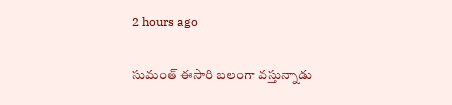2 hours ago

సుమంత్ ఈసారి బలంగా వస్తున్నాడు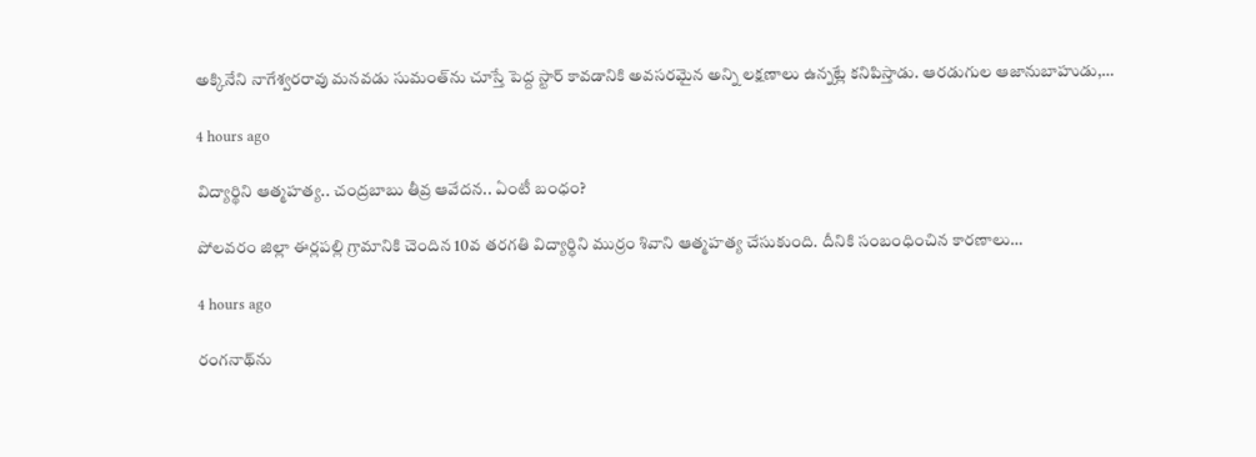అక్కినేని నాగేశ్వ‌ర‌రావు మ‌న‌వ‌డు సుమంత్‌ను చూస్తే పెద్ద స్టార్ కావ‌డానికి అవ‌స‌ర‌మైన అన్ని ల‌క్ష‌ణాలు ఉన్న‌ట్లే క‌నిపిస్తాడు. ఆర‌డుగుల ఆజానుబాహుడు,…

4 hours ago

విద్యార్థిని ఆత్మ‌హ‌త్య‌.. చంద్ర‌బాబు తీవ్ర ఆవేద‌న.. ఏంటీ బంధం?

పోలవరం జిల్లా ఈర్లపల్లి గ్రామానికి చెందిన 10వ తరగతి విద్యార్ధిని ముర్రం శివాని ఆత్మ‌హ‌త్య చేసుకుంది. దీనికి సంబంధించిన కార‌ణాలు…

4 hours ago

రంగ‌నాథ్‌ను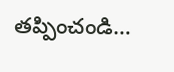తప్పించండి…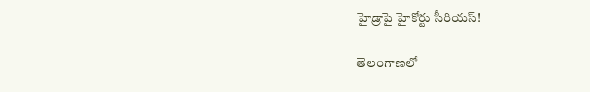హైడ్రాపై హైకోర్టు సీరియ‌స్‌!

తెలంగాణ‌లో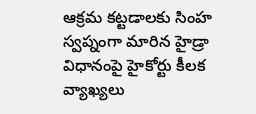ఆక్ర‌మ క‌ట్టడాల‌కు సింహ స్వ‌ప్నంగా మారిన హైడ్రా విధానంపై హైకోర్టు కీల‌క వ్యాఖ్య‌లు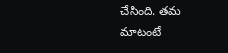చేసింది. త‌మ మాటంటే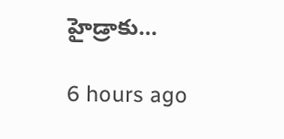హైడ్రాకు…

6 hours ago